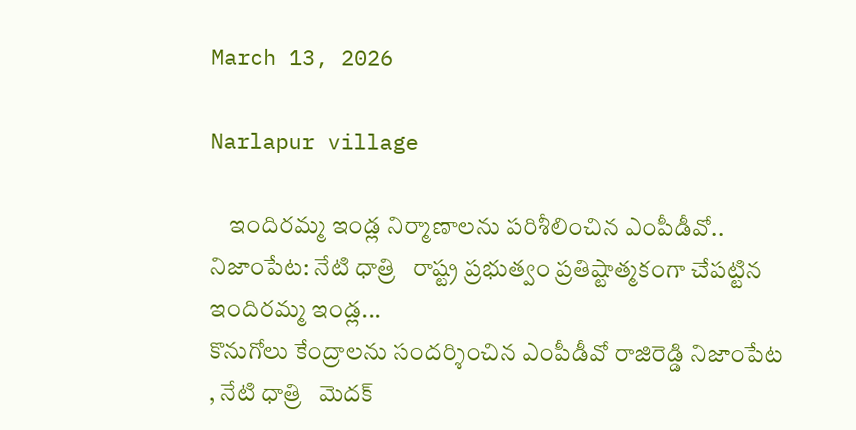March 13, 2026

Narlapur village

    ఇందిరమ్మ ఇండ్ల నిర్మాణాలను పరిశీలించిన ఎంపీడీవో.. నిజాంపేట: నేటి ధాత్రి   రాష్ట్ర ప్రభుత్వం ప్రతిష్టాత్మకంగా చేపట్టిన ఇందిరమ్మ ఇండ్ల...
కొనుగోలు కేంద్రాలను సందర్శించిన ఎంపీడీవో రాజిరెడ్డి నిజాంపేట , నేటి ధాత్రి   మెదక్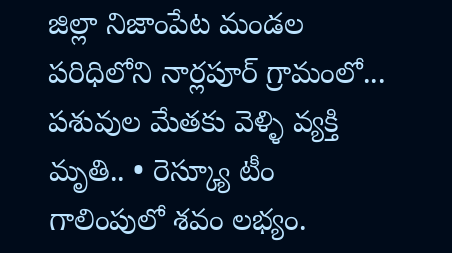జిల్లా నిజాంపేట మండల పరిధిలోని నార్లపూర్ గ్రామంలో...
పశువుల మేతకు వెళ్ళి వ్యక్తి మృతి.. • రెస్క్యూ టీం గాలింపులో శవం లభ్యం.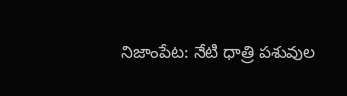నిజాంపేట: నేటి ధాత్రి పశువుల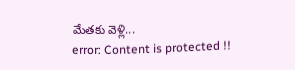మేతకు వెళ్లి...
error: Content is protected !!